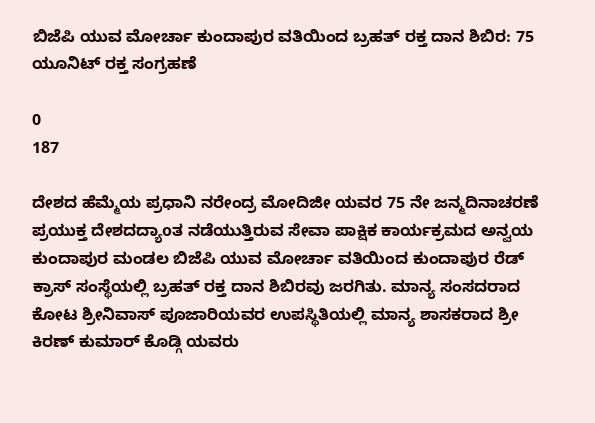ಬಿಜೆಪಿ ಯುವ ಮೋರ್ಚಾ ಕುಂದಾಪುರ ವತಿಯಿಂದ ಬ್ರಹತ್ ರಕ್ತ ದಾನ ಶಿಬಿರ: 75 ಯೂನಿಟ್ ರಕ್ತ ಸಂಗ್ರಹಣೆ

0
187

ದೇಶದ ಹೆಮ್ಮೆಯ ಪ್ರಧಾನಿ ನರೇಂದ್ರ ಮೋದಿಜೀ ಯವರ 75 ನೇ ಜನ್ಮದಿನಾಚರಣೆ ಪ್ರಯುಕ್ತ ದೇಶದದ್ಯಾoತ ನಡೆಯುತ್ತಿರುವ ಸೇವಾ ಪಾಕ್ಷಿಕ ಕಾರ್ಯಕ್ರಮದ ಅನ್ವಯ ಕುಂದಾಪುರ ಮಂಡಲ ಬಿಜೆಪಿ ಯುವ ಮೋರ್ಚಾ ವತಿಯಿಂದ ಕುಂದಾಪುರ ರೆಡ್ ಕ್ರಾಸ್ ಸಂಸ್ಥೆಯಲ್ಲಿ ಬ್ರಹತ್ ರಕ್ತ ದಾನ ಶಿಬಿರವು ಜರಗಿತು. ಮಾನ್ಯ ಸಂಸದರಾದ ಕೋಟ ಶ್ರೀನಿವಾಸ್ ಪೂಜಾರಿಯವರ ಉಪಸ್ಥಿತಿಯಲ್ಲಿ ಮಾನ್ಯ ಶಾಸಕರಾದ ಶ್ರೀ ಕಿರಣ್ ಕುಮಾರ್ ಕೊಡ್ಗಿ ಯವರು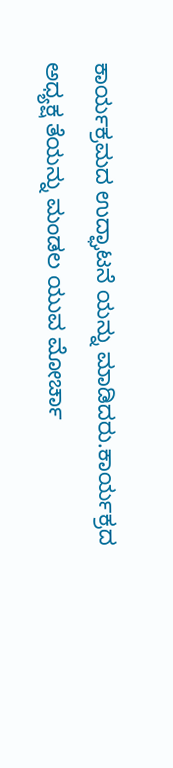ಕಾರ್ಯಕ್ರಮದ ಉದ್ಘಾಟನೆ ಯನ್ನು ಮಾಡಿದರು.ಕಾರ್ಯಕ್ರದ ಅಧ್ಯಕ್ಷ ತೆಯನ್ನು ಮಂಡಲ ಯುವ ಮೋರ್ಚಾ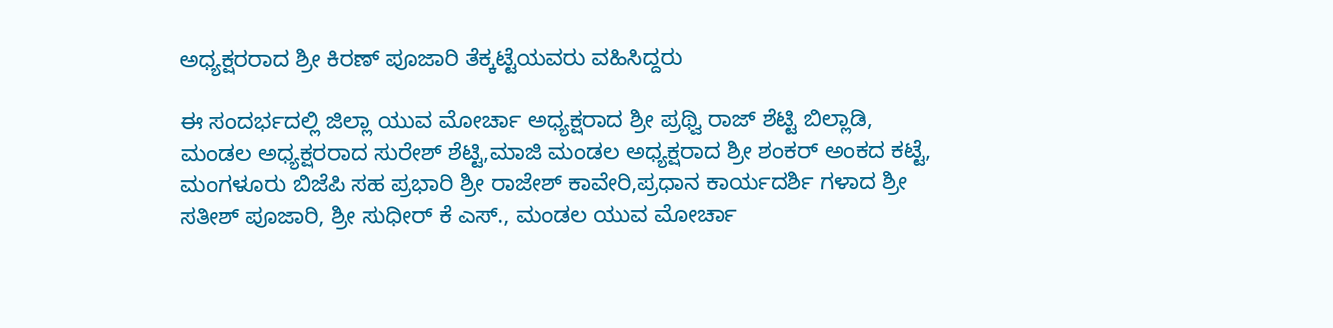ಅಧ್ಯಕ್ಷರರಾದ ಶ್ರೀ ಕಿರಣ್ ಪೂಜಾರಿ ತೆಕ್ಕಟ್ಟೆಯವರು ವಹಿಸಿದ್ದರು

ಈ ಸಂದರ್ಭದಲ್ಲಿ ಜಿಲ್ಲಾ ಯುವ ಮೋರ್ಚಾ ಅಧ್ಯಕ್ಷರಾದ ಶ್ರೀ ಪ್ರಥ್ವಿ ರಾಜ್ ಶೆಟ್ಟಿ ಬಿಲ್ಲಾಡಿ, ಮಂಡಲ ಅಧ್ಯಕ್ಷರರಾದ ಸುರೇಶ್ ಶೆಟ್ಟಿ,ಮಾಜಿ ಮಂಡಲ ಅಧ್ಯಕ್ಷರಾದ ಶ್ರೀ ಶಂಕರ್ ಅಂಕದ ಕಟ್ಟೆ, ಮಂಗಳೂರು ಬಿಜೆಪಿ ಸಹ ಪ್ರಭಾರಿ ಶ್ರೀ ರಾಜೇಶ್ ಕಾವೇರಿ,ಪ್ರಧಾನ ಕಾರ್ಯದರ್ಶಿ ಗಳಾದ ಶ್ರೀ ಸತೀಶ್ ಪೂಜಾರಿ, ಶ್ರೀ ಸುಧೀರ್ ಕೆ ಎಸ್., ಮಂಡಲ ಯುವ ಮೋರ್ಚಾ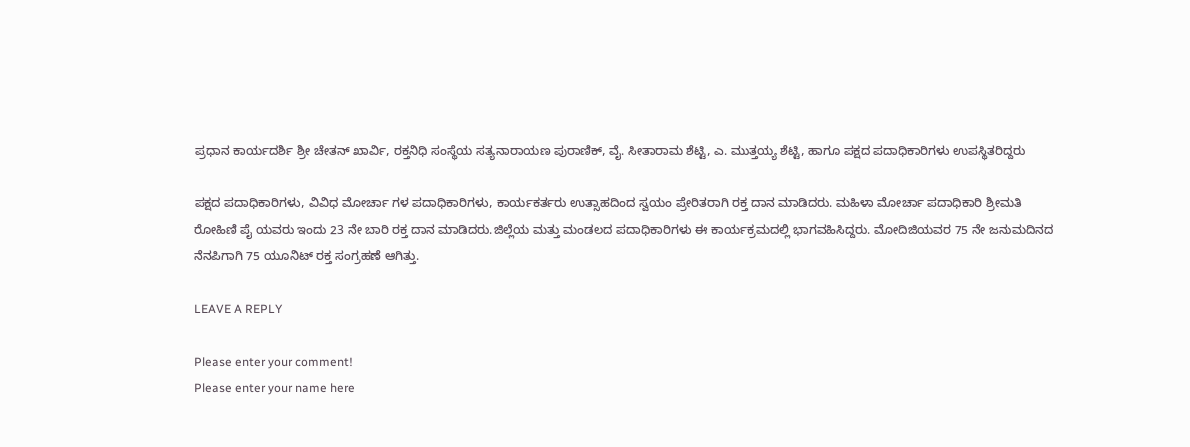ಪ್ರಧಾನ ಕಾರ್ಯದರ್ಶಿ ಶ್ರೀ ಚೇತನ್ ಖಾರ್ವಿ, ರಕ್ತನಿಧಿ ಸಂಸ್ಥೆಯ ಸತ್ಯನಾರಾಯಣ ಪುರಾಣಿಕ್, ವೈ. ಸೀತಾರಾಮ ಶೆಟ್ಟಿ, ಎ. ಮುತ್ತಯ್ಯ ಶೆಟ್ಟಿ, ಹಾಗೂ ಪಕ್ಷದ ಪದಾಧಿಕಾರಿಗಳು ಉಪಸ್ಥಿತರಿದ್ದರು

ಪಕ್ಷದ ಪದಾಧಿಕಾರಿಗಳು, ವಿವಿಧ ಮೋರ್ಚಾ ಗಳ ಪದಾಧಿಕಾರಿಗಳು, ಕಾರ್ಯಕರ್ತರು ಉತ್ಸಾಹದಿಂದ ಸ್ವಯಂ ಪ್ರೇರಿತರಾಗಿ ರಕ್ತ ದಾನ ಮಾಡಿದರು. ಮಹಿಳಾ ಮೋರ್ಚಾ ಪದಾಧಿಕಾರಿ ಶ್ರೀಮತಿ ರೋಹಿಣಿ ಪೈ ಯವರು ಇಂದು 23 ನೇ ಬಾರಿ ರಕ್ತ ದಾನ ಮಾಡಿದರು.ಜಿಲ್ಲೆಯ ಮತ್ತು ಮಂಡಲದ ಪದಾಧಿಕಾರಿಗಳು ಈ ಕಾರ್ಯಕ್ರಮದಲ್ಲಿ ಭಾಗವಹಿಸಿದ್ದರು. ಮೋದಿಜಿಯವರ 75 ನೇ ಜನುಮದಿನದ ನೆನಪಿಗಾಗಿ 75 ಯೂನಿಟ್ ರಕ್ತ ಸಂಗ್ರಹಣೆ ಆಗಿತ್ತು.

LEAVE A REPLY

Please enter your comment!
Please enter your name here